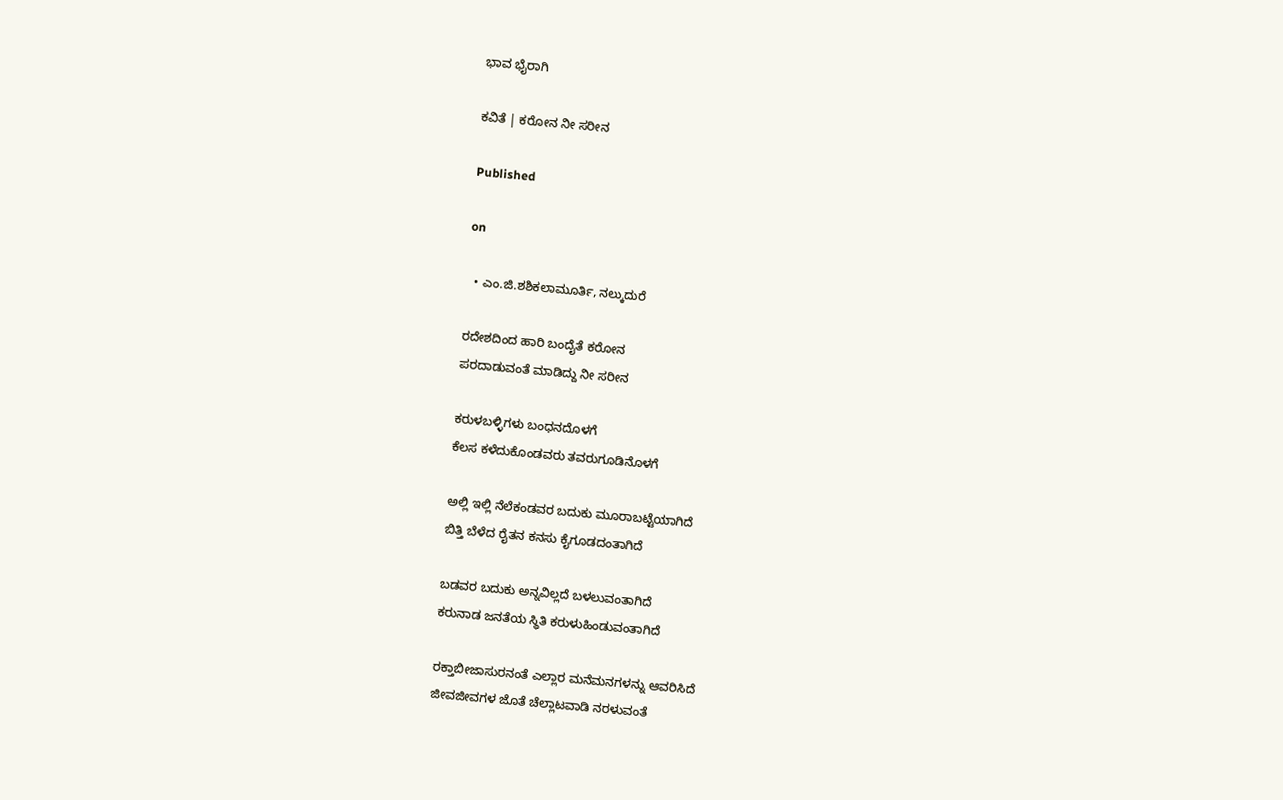ಭಾವ ಭೈರಾಗಿ

ಕವಿತೆ | ಕರೋನ ನೀ ಸರೀನ

Published

on

  • ಎಂ.ಜಿ.ಶಶಿಕಲಾಮೂರ್ತಿ, ನಲ್ಕುದುರೆ

ರದೇಶದಿಂದ ಹಾರಿ ಬಂದೈತೆ ಕರೋನ
ಪರದಾಡುವಂತೆ ಮಾಡಿದ್ದು ನೀ ಸರೀನ

ಕರುಳಬಳ್ಳಿಗಳು ಬಂಧನದೊಳಗೆ
ಕೆಲಸ ಕಳೆದುಕೊಂಡವರು ತವರುಗೂಡಿನೊಳಗೆ

ಅಲ್ಲಿ ಇಲ್ಲಿ ನೆಲೆಕಂಡವರ ಬದುಕು ಮೂರಾಬಟ್ಟೆಯಾಗಿದೆ
ಬಿತ್ತಿ ಬೆಳೆದ ರೈತನ ಕನಸು ಕೈಗೂಡದಂತಾಗಿದೆ

ಬಡವರ ಬದುಕು ಅನ್ನವಿಲ್ಲದೆ ಬಳಲುವಂತಾಗಿದೆ
ಕರುನಾಡ ಜನತೆಯ ಸ್ಥಿತಿ ಕರುಳುಹಿಂಡುವಂತಾಗಿದೆ

ರಕ್ತಾಬೀಜಾಸುರನಂತೆ ಎಲ್ಲಾರ ಮನೆಮನಗಳನ್ನು ಆವರಿಸಿದೆ
ಜೀವಜೀವಗಳ ಜೊತೆ ಚೆಲ್ಲಾಟವಾಡಿ ನರಳುವಂತೆ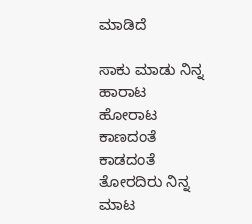ಮಾಡಿದೆ

ಸಾಕು ಮಾಡು ನಿನ್ನ ಹಾರಾಟ ಹೋರಾಟ
ಕಾಣದಂತೆ ಕಾಡದಂತೆ ತೋರದಿರು ನಿನ್ನ ಮಾಟ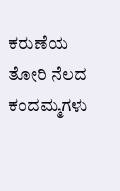ಕರುಣೆಯ ತೋರಿ ನೆಲದ ಕಂದಮ್ಮಗಳು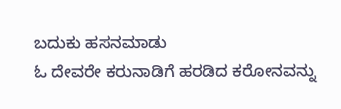ಬದುಕು ಹಸನಮಾಡು
ಓ ದೇವರೇ ಕರುನಾಡಿಗೆ ಹರಡಿದ ಕರೋನವನ್ನು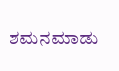ಶಮನಮಾಡು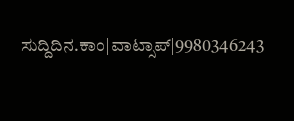ಸುದ್ದಿದಿನ.ಕಾಂ|ವಾಟ್ಸಾಪ್|9980346243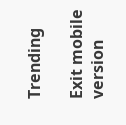Trending

Exit mobile version